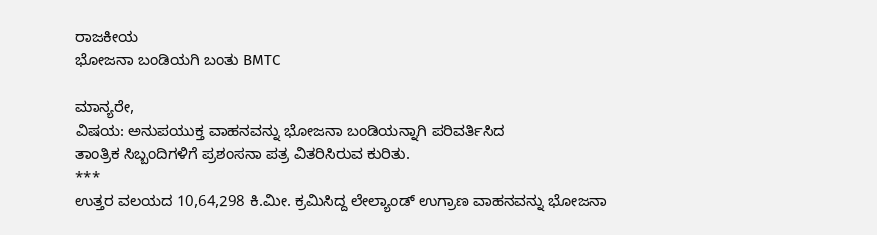ರಾಜಕೀಯ
ಭೋಜನಾ ಬಂಡಿಯಗಿ ಬಂತು BMTC

ಮಾನ್ಯರೇ,
ವಿಷಯ: ಅನುಪಯುಕ್ತ ವಾಹನವನ್ನು ಭೋಜನಾ ಬಂಡಿಯನ್ನಾಗಿ ಪರಿವರ್ತಿಸಿದ
ತಾಂತ್ರಿಕ ಸಿಬ್ಬಂದಿಗಳಿಗೆ ಪ್ರಶಂಸನಾ ಪತ್ರ ವಿತರಿಸಿರುವ ಕುರಿತು.
***
ಉತ್ತರ ವಲಯದ 10,64,298 ಕಿ.ಮೀ. ಕ್ರಮಿಸಿದ್ದ ಲೇಲ್ಯಾಂಡ್ ಉಗ್ರಾಣ ವಾಹನವನ್ನು ಭೋಜನಾ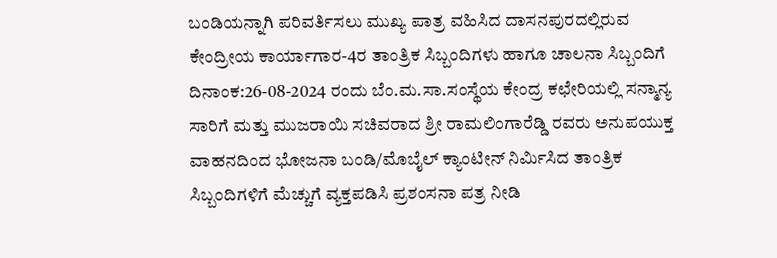ಬಂಡಿಯನ್ನಾಗಿ ಪರಿವರ್ತಿಸಲು ಮುಖ್ಯ ಪಾತ್ರ ವಹಿಸಿದ ದಾಸನಪುರದಲ್ಲಿರುವ ಕೇಂದ್ರೀಯ ಕಾರ್ಯಾಗಾರ-4ರ ತಾಂತ್ರಿಕ ಸಿಬ್ಬಂದಿಗಳು ಹಾಗೂ ಚಾಲನಾ ಸಿಬ್ಬಂದಿಗೆ ದಿನಾಂಕ:26-08-2024 ರಂದು ಬೆಂ.ಮ.ಸಾ.ಸಂಸ್ಥೆಯ ಕೇಂದ್ರ ಕಛೇರಿಯಲ್ಲಿ ಸನ್ಮಾನ್ಯ ಸಾರಿಗೆ ಮತ್ತು ಮುಜರಾಯಿ ಸಚಿವರಾದ ಶ್ರೀ ರಾಮಲಿಂಗಾರೆಡ್ಡಿ ರವರು ಅನುಪಯುಕ್ತ ವಾಹನದಿಂದ ಭೋಜನಾ ಬಂಡಿ/ಮೊಬೈಲ್ ಕ್ಯಾಂಟೀನ್ ನಿರ್ಮಿಸಿದ ತಾಂತ್ರಿಕ ಸಿಬ್ಬಂದಿಗಳಿಗೆ ಮೆಚ್ಚುಗೆ ವ್ಯಕ್ತಪಡಿಸಿ ಪ್ರಶಂಸನಾ ಪತ್ರ ನೀಡಿ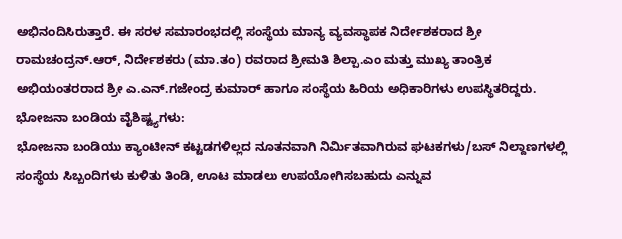ಅಭಿನಂದಿಸಿರುತ್ತಾರೆ. ಈ ಸರಳ ಸಮಾರಂಭದಲ್ಲಿ ಸಂಸ್ಥೆಯ ಮಾನ್ಯ ವ್ಯವಸ್ಥಾಪಕ ನಿರ್ದೇಶಕರಾದ ಶ್ರೀ ರಾಮಚಂದ್ರನ್.ಆರ್, ನಿರ್ದೇಶಕರು (ಮಾ.ತಂ) ರವರಾದ ಶ್ರೀಮತಿ ಶಿಲ್ಪಾ.ಎಂ ಮತ್ತು ಮುಖ್ಯ ತಾಂತ್ರಿಕ ಅಭಿಯಂತರರಾದ ಶ್ರೀ ಎ.ಎನ್.ಗಜೇಂದ್ರ ಕುಮಾರ್ ಹಾಗೂ ಸಂಸ್ಥೆಯ ಹಿರಿಯ ಅಧಿಕಾರಿಗಳು ಉಪಸ್ಥಿತರಿದ್ದರು.
ಭೋಜನಾ ಬಂಡಿಯ ವೈಶಿಷ್ಟ್ಯಗಳು:
ಭೋಜನಾ ಬಂಡಿಯು ಕ್ಯಾಂಟೀನ್ ಕಟ್ಟಡಗಳಿಲ್ಲದ ನೂತನವಾಗಿ ನಿರ್ಮಿತವಾಗಿರುವ ಘಟಕಗಳು/ಬಸ್ ನಿಲ್ದಾಣಗಳಲ್ಲಿ ಸಂಸ್ಥೆಯ ಸಿಬ್ಬಂದಿಗಳು ಕುಳಿತು ತಿಂಡಿ, ಊಟ ಮಾಡಲು ಉಪಯೋಗಿಸಬಹುದು ಎನ್ನುವ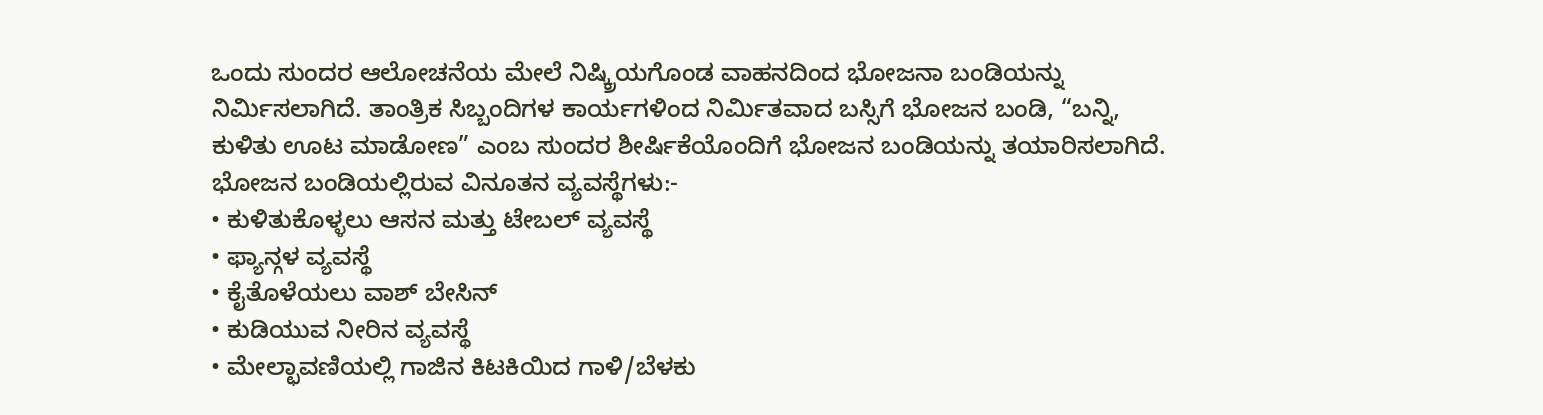ಒಂದು ಸುಂದರ ಆಲೋಚನೆಯ ಮೇಲೆ ನಿಷ್ಕ್ರಿಯಗೊಂಡ ವಾಹನದಿಂದ ಭೋಜನಾ ಬಂಡಿಯನ್ನು ನಿರ್ಮಿಸಲಾಗಿದೆ. ತಾಂತ್ರಿಕ ಸಿಬ್ಬಂದಿಗಳ ಕಾರ್ಯಗಳಿಂದ ನಿರ್ಮಿತವಾದ ಬಸ್ಸಿಗೆ ಭೋಜನ ಬಂಡಿ, “ಬನ್ನಿ, ಕುಳಿತು ಊಟ ಮಾಡೋಣ” ಎಂಬ ಸುಂದರ ಶೀರ್ಷಿಕೆಯೊಂದಿಗೆ ಭೋಜನ ಬಂಡಿಯನ್ನು ತಯಾರಿಸಲಾಗಿದೆ.
ಭೋಜನ ಬಂಡಿಯಲ್ಲಿರುವ ವಿನೂತನ ವ್ಯವಸ್ಥೆಗಳು:-
• ಕುಳಿತುಕೊಳ್ಳಲು ಆಸನ ಮತ್ತು ಟೇಬಲ್ ವ್ಯವಸ್ಥೆ
• ಫ್ಯಾನ್ಗಳ ವ್ಯವಸ್ಥೆ
• ಕೈತೊಳೆಯಲು ವಾಶ್ ಬೇಸಿನ್
• ಕುಡಿಯುವ ನೀರಿನ ವ್ಯವಸ್ಥೆ
• ಮೇಲ್ಛಾವಣಿಯಲ್ಲಿ ಗಾಜಿನ ಕಿಟಕಿಯಿದ ಗಾಳಿ/ಬೆಳಕು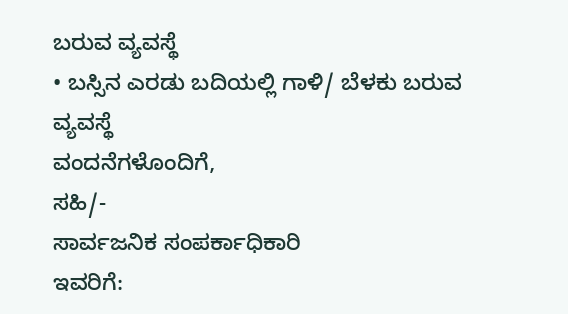ಬರುವ ವ್ಯವಸ್ಥೆ
• ಬಸ್ಸಿನ ಎರಡು ಬದಿಯಲ್ಲಿ ಗಾಳಿ/ ಬೆಳಕು ಬರುವ ವ್ಯವಸ್ಥೆ
ವಂದನೆಗಳೊಂದಿಗೆ,
ಸಹಿ/-
ಸಾರ್ವಜನಿಕ ಸಂಪರ್ಕಾಧಿಕಾರಿ
ಇವರಿಗೆ: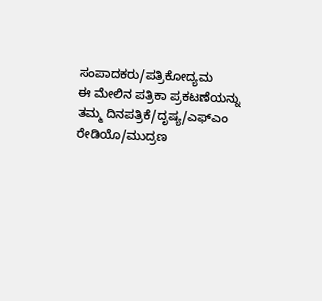ಸಂಪಾದಕರು/ಪತ್ರಿಕೋದ್ಯಮ
ಈ ಮೇಲಿನ ಪತ್ರಿಕಾ ಪ್ರಕಟಣೆಯನ್ನು ತಮ್ಮ ದಿನಪತ್ರಿಕೆ/ದೃಷ್ಯ/ಎಫ್ಎಂ ರೇಡಿಯೊ/ಮುದ್ರಣ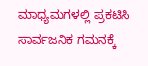ಮಾಧ್ಯಮಗಳಲ್ಲಿ ಪ್ರಕಟಿಸಿ ಸಾರ್ವಜನಿಕ ಗಮನಕ್ಕೆ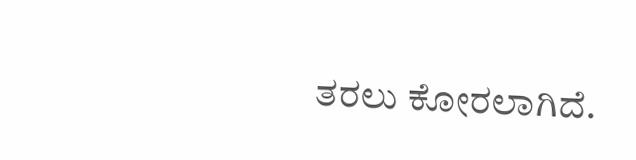ತರಲು ಕೋರಲಾಗಿದೆ.